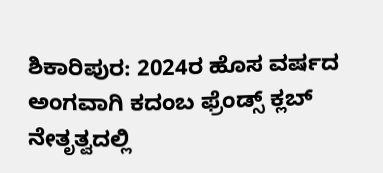ಶಿಕಾರಿಪುರ: 2024ರ ಹೊಸ ವರ್ಷದ ಅಂಗವಾಗಿ ಕದಂಬ ಫ್ರೆಂಡ್ಸ್ ಕ್ಲಬ್ ನೇತೃತ್ವದಲ್ಲಿ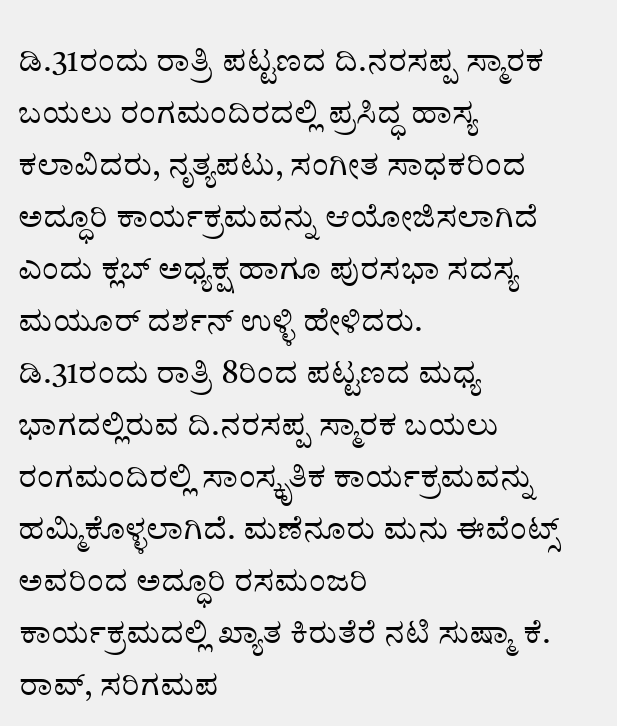ಡಿ.31ರಂದು ರಾತ್ರಿ ಪಟ್ಟಣದ ದಿ.ನರಸಪ್ಪ ಸ್ಮಾರಕ ಬಯಲು ರಂಗಮಂದಿರದಲ್ಲಿ ಪ್ರಸಿದ್ಧ ಹಾಸ್ಯ ಕಲಾವಿದರು, ನೃತ್ಯಪಟು, ಸಂಗೀತ ಸಾಧಕರಿಂದ ಅದ್ಧೂರಿ ಕಾರ್ಯಕ್ರಮವನ್ನು ಆಯೋಜಿಸಲಾಗಿದೆ ಎಂದು ಕ್ಲಬ್ ಅಧ್ಯಕ್ಷ ಹಾಗೂ ಪುರಸಭಾ ಸದಸ್ಯ ಮಯೂರ್ ದರ್ಶನ್ ಉಳ್ಳಿ ಹೇಳಿದರು.
ಡಿ.31ರಂದು ರಾತ್ರಿ 8ರಿಂದ ಪಟ್ಟಣದ ಮಧ್ಯ ಭಾಗದಲ್ಲಿರುವ ದಿ.ನರಸಪ್ಪ ಸ್ಮಾರಕ ಬಯಲು ರಂಗಮಂದಿರಲ್ಲಿ ಸಾಂಸ್ಕೃತಿಕ ಕಾರ್ಯಕ್ರಮವನ್ನು ಹಮ್ಮಿಕೊಳ್ಳಲಾಗಿದೆ. ಮಣೆನೂರು ಮನು ಈವೆಂಟ್ಸ್ ಅವರಿಂದ ಅದ್ಧೂರಿ ರಸಮಂಜರಿ ಕಾರ್ಯಕ್ರಮದಲ್ಲಿ ಖ್ಯಾತ ಕಿರುತೆರೆ ನಟಿ ಸುಷ್ಮಾ ಕೆ. ರಾವ್, ಸರಿಗಮಪ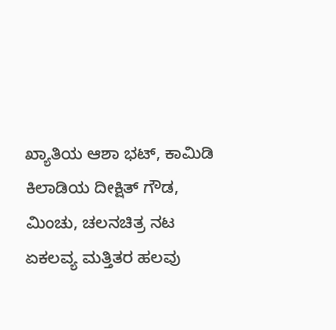ಖ್ಯಾತಿಯ ಆಶಾ ಭಟ್, ಕಾಮಿಡಿ ಕಿಲಾಡಿಯ ದೀಕ್ಷಿತ್ ಗೌಡ, ಮಿಂಚು, ಚಲನಚಿತ್ರ ನಟ ಏಕಲವ್ಯ ಮತ್ತಿತರ ಹಲವು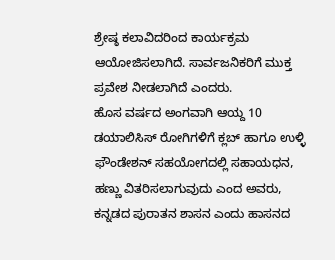ಶ್ರೇಷ್ಠ ಕಲಾವಿದರಿಂದ ಕಾರ್ಯಕ್ರಮ ಆಯೋಜಿಸಲಾಗಿದೆ. ಸಾರ್ವಜನಿಕರಿಗೆ ಮುಕ್ತ ಪ್ರವೇಶ ನೀಡಲಾಗಿದೆ ಎಂದರು.
ಹೊಸ ವರ್ಷದ ಅಂಗವಾಗಿ ಆಯ್ದ 10 ಡಯಾಲಿಸಿಸ್ ರೋಗಿಗಳಿಗೆ ಕ್ಲಬ್ ಹಾಗೂ ಉಳ್ಳಿ ಫೌಂಡೇಶನ್ ಸಹಯೋಗದಲ್ಲಿ ಸಹಾಯಧನ, ಹಣ್ಣು ವಿತರಿಸಲಾಗುವುದು ಎಂದ ಅವರು, ಕನ್ನಡದ ಪುರಾತನ ಶಾಸನ ಎಂದು ಹಾಸನದ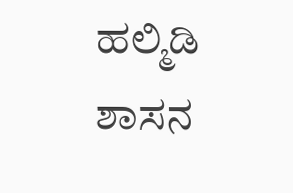ಹಲ್ಮಿಡಿ ಶಾಸನ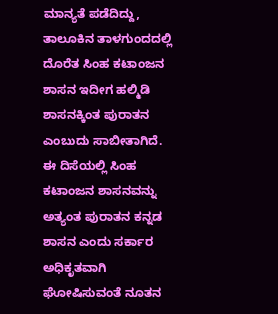ಮಾನ್ಯತೆ ಪಡೆದಿದ್ದು, ತಾಲೂಕಿನ ತಾಳಗುಂದದಲ್ಲಿ ದೊರೆತ ಸಿಂಹ ಕಟಾಂಜನ ಶಾಸನ ಇದೀಗ ಹಲ್ಮಿಡಿ ಶಾಸನಕ್ಕಿಂತ ಪುರಾತನ ಎಂಬುದು ಸಾಬೀತಾಗಿದೆ. ಈ ದಿಸೆಯಲ್ಲಿ ಸಿಂಹ ಕಟಾಂಜನ ಶಾಸನವನ್ನು ಅತ್ಯಂತ ಪುರಾತನ ಕನ್ನಡ ಶಾಸನ ಎಂದು ಸರ್ಕಾರ ಅಧಿಕೃತವಾಗಿ ಘೋಷಿಸುವಂತೆ ನೂತನ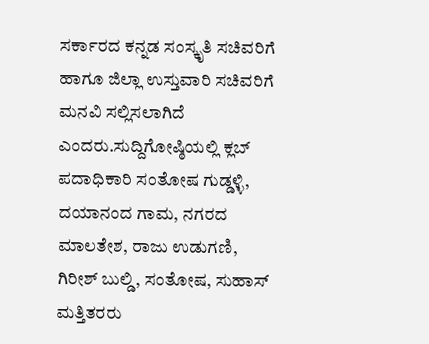ಸರ್ಕಾರದ ಕನ್ನಡ ಸಂಸ್ಕೃತಿ ಸಚಿವರಿಗೆ ಹಾಗೂ ಜಿಲ್ಲಾ ಉಸ್ತುವಾರಿ ಸಚಿವರಿಗೆ ಮನವಿ ಸಲ್ಲಿಸಲಾಗಿದೆ ಎಂದರು.ಸುದ್ದಿಗೋಷ್ಠಿಯಲ್ಲಿ ಕ್ಲಬ್ ಪದಾಧಿಕಾರಿ ಸಂತೋಷ ಗುಡ್ಡಳ್ಳಿ, ದಯಾನಂದ ಗಾಮ, ನಗರದ ಮಾಲತೇಶ, ರಾಜು ಉಡುಗಣಿ, ಗಿರೀಶ್ ಬುಲ್ಡಿ, ಸಂತೋಷ, ಸುಹಾಸ್ ಮತ್ತಿತರರು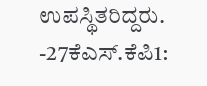ಉಪಸ್ಥಿತರಿದ್ದರು.
-27ಕೆಎಸ್.ಕೆಪಿ1: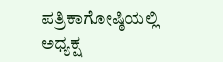ಪತ್ರಿಕಾಗೋಷ್ಠಿಯಲ್ಲಿ ಅಧ್ಯಕ್ಷ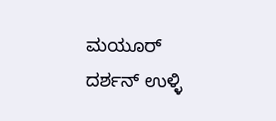ಮಯೂರ್ ದರ್ಶನ್ ಉಳ್ಳಿ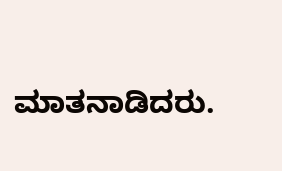ಮಾತನಾಡಿದರು.